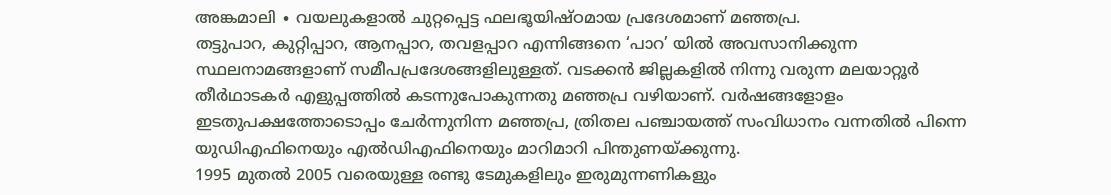അങ്കമാലി ∙ വയലുകളാൽ ചുറ്റപ്പെട്ട ഫലഭൂയിഷ്ഠമായ പ്രദേശമാണ് മഞ്ഞപ്ര.
തട്ടുപാറ, കുറ്റിപ്പാറ, ആനപ്പാറ, തവളപ്പാറ എന്നിങ്ങനെ ‘പാറ’ യിൽ അവസാനിക്കുന്ന സ്ഥലനാമങ്ങളാണ് സമീപപ്രദേശങ്ങളിലുള്ളത്. വടക്കൻ ജില്ലകളിൽ നിന്നു വരുന്ന മലയാറ്റൂർ തീർഥാടകർ എളുപ്പത്തിൽ കടന്നുപോകുന്നതു മഞ്ഞപ്ര വഴിയാണ്. വർഷങ്ങളോളം ഇടതുപക്ഷത്തോടൊപ്പം ചേർന്നുനിന്ന മഞ്ഞപ്ര, ത്രിതല പഞ്ചായത്ത് സംവിധാനം വന്നതിൽ പിന്നെ യുഡിഎഫിനെയും എൽഡിഎഫിനെയും മാറിമാറി പിന്തുണയ്ക്കുന്നു.
1995 മുതൽ 2005 വരെയുള്ള രണ്ടു ടേമുകളിലും ഇരുമുന്നണികളും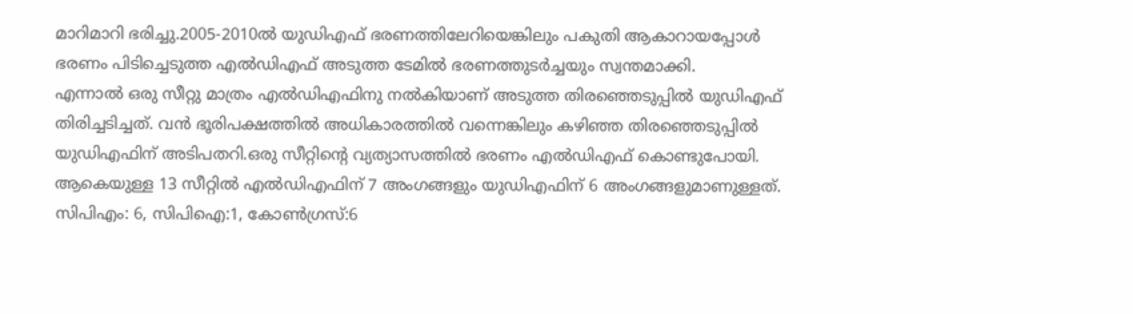മാറിമാറി ഭരിച്ചു.2005-2010ൽ യുഡിഎഫ് ഭരണത്തിലേറിയെങ്കിലും പകുതി ആകാറായപ്പോൾ ഭരണം പിടിച്ചെടുത്ത എൽഡിഎഫ് അടുത്ത ടേമിൽ ഭരണത്തുടർച്ചയും സ്വന്തമാക്കി.
എന്നാൽ ഒരു സീറ്റു മാത്രം എൽഡിഎഫിനു നൽകിയാണ് അടുത്ത തിരഞ്ഞെടുപ്പിൽ യുഡിഎഫ് തിരിച്ചടിച്ചത്. വൻ ഭൂരിപക്ഷത്തിൽ അധികാരത്തിൽ വന്നെങ്കിലും കഴിഞ്ഞ തിരഞ്ഞെടുപ്പിൽ യുഡിഎഫിന് അടിപതറി.ഒരു സീറ്റിന്റെ വ്യത്യാസത്തിൽ ഭരണം എൽഡിഎഫ് കൊണ്ടുപോയി.
ആകെയുള്ള 13 സീറ്റിൽ എൽഡിഎഫിന് 7 അംഗങ്ങളും യുഡിഎഫിന് 6 അംഗങ്ങളുമാണുള്ളത്. സിപിഎം: 6, സിപിഐ:1, കോൺഗ്രസ്:6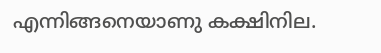എന്നിങ്ങനെയാണു കക്ഷിനില.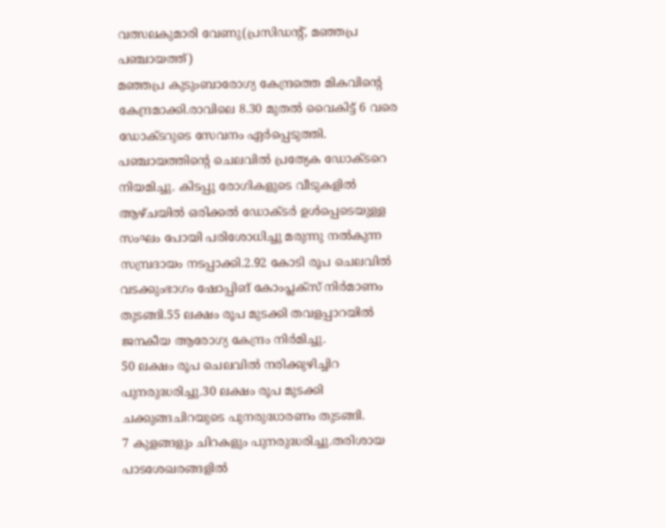വത്സലകുമാരി വേണു(പ്രസിഡന്റ്, മഞ്ഞപ്ര പഞ്ചായത്ത്)
മഞ്ഞപ്ര കുടുംബാരോഗ്യ കേന്ദ്രത്തെ മികവിന്റെ കേന്ദ്രമാക്കി.രാവിലെ 8.30 മുതൽ വൈകിട്ട് 6 വരെ ഡോക്ടറുടെ സേവനം ഏർപ്പെടുത്തി.
പഞ്ചായത്തിന്റെ ചെലവിൽ പ്രത്യേക ഡോക്ടറെ നിയമിച്ചു. കിടപ്പു രോഗികളുടെ വീടുകളിൽ ആഴ്ചയിൽ ഒരിക്കൽ ഡോക്ടർ ഉൾപ്പെടെയുള്ള സംഘം പോയി പരിശോധിച്ചു മരുന്നു നൽകുന്ന സമ്പ്രദായം നടപ്പാക്കി.2.92 കോടി രൂപ ചെലവിൽ വടക്കുംഭാഗം ഷോപ്പിങ് കോംപ്ലക്സ് നിർമാണം തുടങ്ങി.55 ലക്ഷം രൂപ മുടക്കി തവളപ്പാറയിൽ ജനകീയ ആരോഗ്യ കേന്ദ്രം നിർമിച്ചു.
50 ലക്ഷം രൂപ ചെലവിൽ നരിക്കുഴിച്ചിറ പുനരുദ്ധരിച്ചു.30 ലക്ഷം രൂപ മുടക്കി ചക്കുങ്ങചിറയുടെ പുനരുദ്ധാരണം തുടങ്ങി.
7 കുളങ്ങളും ചിറകളും പുനരുദ്ധരിച്ചു.തരിശായ പാടശേഖരങ്ങളിൽ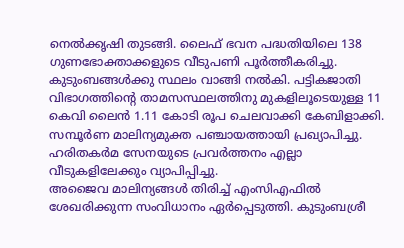നെൽക്കൃഷി തുടങ്ങി. ലൈഫ് ഭവന പദ്ധതിയിലെ 138 ഗുണഭോക്താക്കളുടെ വീടുപണി പൂർത്തീകരിച്ചു.
കുടുംബങ്ങൾക്കു സ്ഥലം വാങ്ങി നൽകി. പട്ടികജാതി വിഭാഗത്തിന്റെ താമസസ്ഥലത്തിനു മുകളിലൂടെയുള്ള 11 കെവി ലൈൻ 1.11 കോടി രൂപ ചെലവാക്കി കേബിളാക്കി.
സമ്പൂർണ മാലിന്യമുക്ത പഞ്ചായത്തായി പ്രഖ്യാപിച്ചു. ഹരിതകർമ സേനയുടെ പ്രവർത്തനം എല്ലാ വീടുകളിലേക്കും വ്യാപിപ്പിച്ചു.
അജൈവ മാലിന്യങ്ങൾ തിരിച്ച് എംസിഎഫിൽ ശേഖരിക്കുന്ന സംവിധാനം ഏർപ്പെടുത്തി. കുടുംബശ്രീ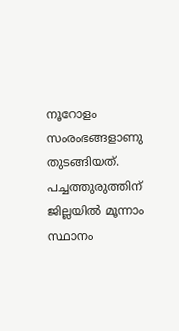നൂറോളം സംരംഭങ്ങളാണു തുടങ്ങിയത്.
പച്ചത്തുരുത്തിന് ജില്ലയിൽ മൂന്നാം സ്ഥാനം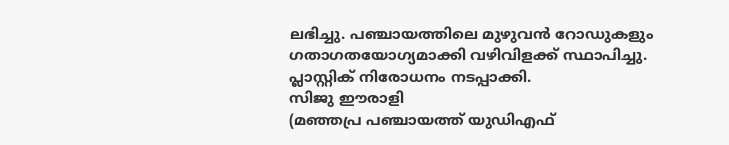ലഭിച്ചു. പഞ്ചായത്തിലെ മുഴുവൻ റോഡുകളും ഗതാഗതയോഗ്യമാക്കി വഴിവിളക്ക് സ്ഥാപിച്ചു.
പ്ലാസ്റ്റിക് നിരോധനം നടപ്പാക്കി.
സിജു ഈരാളി
(മഞ്ഞപ്ര പഞ്ചായത്ത് യുഡിഎഫ്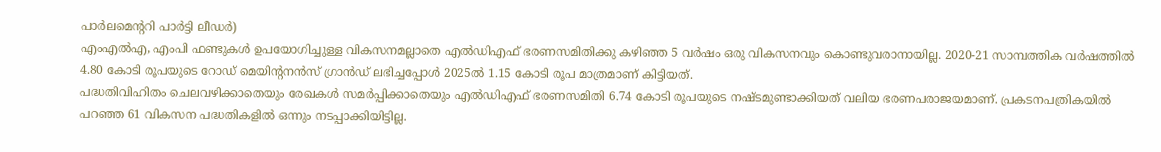പാർലമെന്ററി പാർട്ടി ലീഡർ)
എംഎൽഎ, എംപി ഫണ്ടുകൾ ഉപയോഗിച്ചുള്ള വികസനമല്ലാതെ എൽഡിഎഫ് ഭരണസമിതിക്കു കഴിഞ്ഞ 5 വർഷം ഒരു വികസനവും കൊണ്ടുവരാനായില്ല. 2020-21 സാമ്പത്തിക വർഷത്തിൽ 4.80 കോടി രൂപയുടെ റോഡ് മെയിന്റനൻസ് ഗ്രാൻഡ് ലഭിച്ചപ്പോൾ 2025ൽ 1.15 കോടി രൂപ മാത്രമാണ് കിട്ടിയത്.
പദ്ധതിവിഹിതം ചെലവഴിക്കാതെയും രേഖകൾ സമർപ്പിക്കാതെയും എൽഡിഎഫ് ഭരണസമിതി 6.74 കോടി രൂപയുടെ നഷ്ടമുണ്ടാക്കിയത് വലിയ ഭരണപരാജയമാണ്. പ്രകടനപത്രികയിൽ പറഞ്ഞ 61 വികസന പദ്ധതികളിൽ ഒന്നും നടപ്പാക്കിയിട്ടില്ല.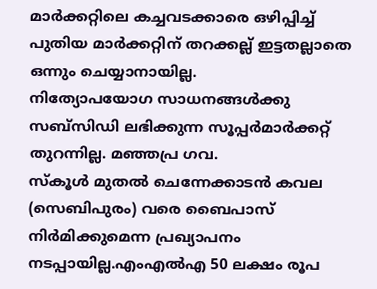മാർക്കറ്റിലെ കച്ചവടക്കാരെ ഒഴിപ്പിച്ച് പുതിയ മാർക്കറ്റിന് തറക്കല്ല് ഇട്ടതല്ലാതെ ഒന്നും ചെയ്യാനായില്ല.
നിത്യോപയോഗ സാധനങ്ങൾക്കു സബ്സിഡി ലഭിക്കുന്ന സൂപ്പർമാർക്കറ്റ് തുറന്നില്ല. മഞ്ഞപ്ര ഗവ.
സ്കൂൾ മുതൽ ചെന്നേക്കാടൻ കവല (സെബിപുരം) വരെ ബൈപാസ് നിർമിക്കുമെന്ന പ്രഖ്യാപനം നടപ്പായില്ല.എംഎൽഎ 50 ലക്ഷം രൂപ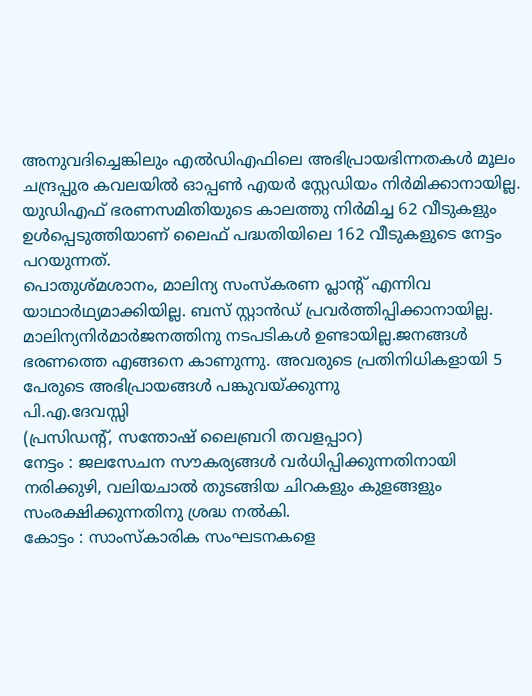അനുവദിച്ചെങ്കിലും എൽഡിഎഫിലെ അഭിപ്രായഭിന്നതകൾ മൂലം ചന്ദ്രപ്പുര കവലയിൽ ഓപ്പൺ എയർ സ്റ്റേഡിയം നിർമിക്കാനായില്ല. യുഡിഎഫ് ഭരണസമിതിയുടെ കാലത്തു നിർമിച്ച 62 വീടുകളും ഉൾപ്പെടുത്തിയാണ് ലൈഫ് പദ്ധതിയിലെ 162 വീടുകളുടെ നേട്ടം പറയുന്നത്.
പൊതുശ്മശാനം, മാലിന്യ സംസ്കരണ പ്ലാന്റ് എന്നിവ യാഥാർഥ്യമാക്കിയില്ല. ബസ് സ്റ്റാൻഡ് പ്രവർത്തിപ്പിക്കാനായില്ല.
മാലിന്യനിർമാർജനത്തിനു നടപടികൾ ഉണ്ടായില്ല.ജനങ്ങൾ ഭരണത്തെ എങ്ങനെ കാണുന്നു. അവരുടെ പ്രതിനിധികളായി 5 പേരുടെ അഭിപ്രായങ്ങൾ പങ്കുവയ്ക്കുന്നു
പി.എ.ദേവസ്സി
(പ്രസിഡന്റ്, സന്തോഷ് ലൈബ്രറി തവളപ്പാറ)
നേട്ടം : ജലസേചന സൗകര്യങ്ങൾ വർധിപ്പിക്കുന്നതിനായി നരിക്കുഴി, വലിയചാൽ തുടങ്ങിയ ചിറകളും കുളങ്ങളും സംരക്ഷിക്കുന്നതിനു ശ്രദ്ധ നൽകി.
കോട്ടം : സാംസ്കാരിക സംഘടനകളെ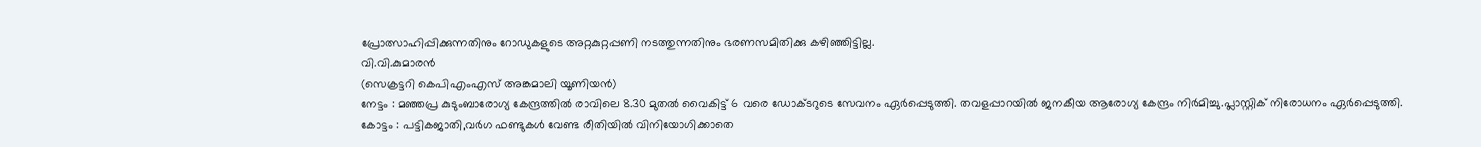പ്രോത്സാഹിപ്പിക്കുന്നതിനും റോഡുകളുടെ അറ്റകുറ്റപ്പണി നടത്തുന്നതിനും ഭരണസമിതിക്കു കഴിഞ്ഞിട്ടില്ല.
വി.വി.കുമാരൻ
(സെക്രട്ടറി കെപിഎംഎസ് അങ്കമാലി യൂണിയൻ)
നേട്ടം : മഞ്ഞപ്ര കുടുംബാരോഗ്യ കേന്ദ്രത്തിൽ രാവിലെ 8.30 മുതൽ വൈകിട്ട് 6 വരെ ഡോക്ടറുടെ സേവനം ഏർപ്പെടുത്തി. തവളപ്പാറയിൽ ജനകീയ ആരോഗ്യ കേന്ദ്രം നിർമിച്ചു.പ്ലാസ്റ്റിക് നിരോധനം ഏർപ്പെടുത്തി.
കോട്ടം : പട്ടികജാതി,വർഗ ഫണ്ടുകൾ വേണ്ട രീതിയിൽ വിനിയോഗിക്കാതെ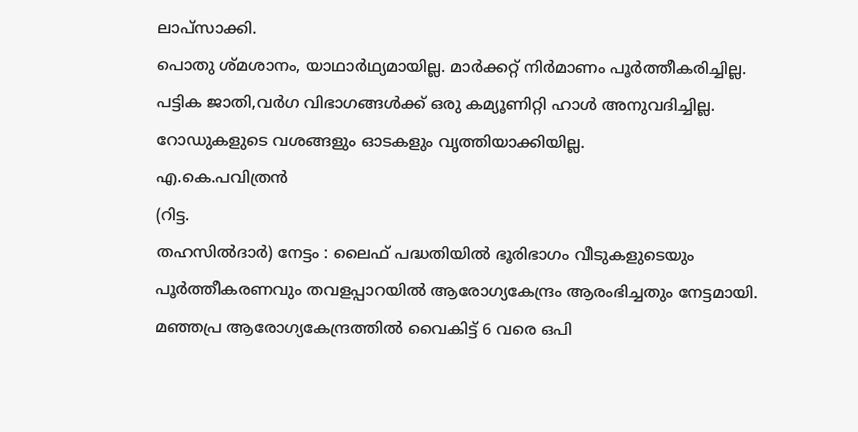ലാപ്സാക്കി.
പൊതു ശ്മശാനം, യാഥാർഥ്യമായില്ല. മാർക്കറ്റ് നിർമാണം പൂർത്തീകരിച്ചില്ല.
പട്ടിക ജാതി,വർഗ വിഭാഗങ്ങൾക്ക് ഒരു കമ്യൂണിറ്റി ഹാൾ അനുവദിച്ചില്ല. റോഡുകളുടെ വശങ്ങളും ഓടകളും വൃത്തിയാക്കിയില്ല.
എ.കെ.പവിത്രൻ
(റിട്ട.
തഹസിൽദാർ) നേട്ടം : ലൈഫ് പദ്ധതിയിൽ ഭൂരിഭാഗം വീടുകളുടെയും പൂർത്തീകരണവും തവളപ്പാറയിൽ ആരോഗ്യകേന്ദ്രം ആരംഭിച്ചതും നേട്ടമായി. മഞ്ഞപ്ര ആരോഗ്യകേന്ദ്രത്തിൽ വൈകിട്ട് 6 വരെ ഒപി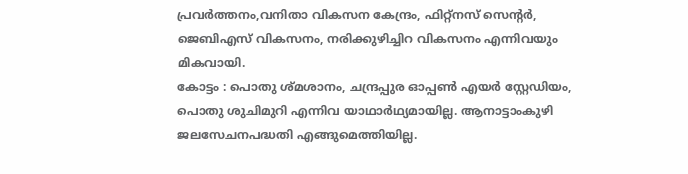പ്രവർത്തനം,വനിതാ വികസന കേന്ദ്രം, ഫിറ്റ്നസ് സെന്റർ, ജെബിഎസ് വികസനം, നരിക്കുഴിച്ചിറ വികസനം എന്നിവയും മികവായി.
കോട്ടം : പൊതു ശ്മശാനം, ചന്ദ്രപ്പുര ഓപ്പൺ എയർ സ്റ്റേഡിയം, പൊതു ശുചിമുറി എന്നിവ യാഥാർഥ്യമായില്ല. ആനാട്ടാംകുഴി ജലസേചനപദ്ധതി എങ്ങുമെത്തിയില്ല.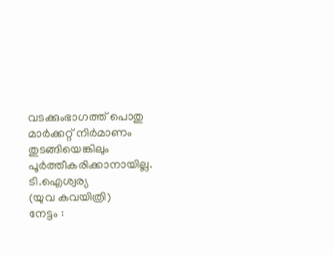വടക്കുംഭാഗത്ത് പൊതു മാർക്കറ്റ് നിർമാണം തുടങ്ങിയെങ്കിലും പൂർത്തീകരിക്കാനായില്ല.
ടി.ഐശ്വര്യ
(യുവ കവയിത്രി)
നേട്ടം :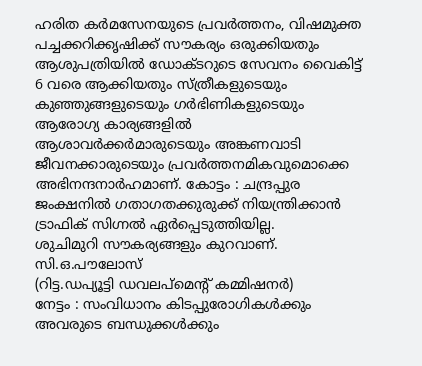ഹരിത കർമസേനയുടെ പ്രവർത്തനം, വിഷമുക്ത പച്ചക്കറിക്കൃഷിക്ക് സൗകര്യം ഒരുക്കിയതും ആശുപത്രിയിൽ ഡോക്ടറുടെ സേവനം വൈകിട്ട് 6 വരെ ആക്കിയതും സ്ത്രീകളുടെയും കുഞ്ഞുങ്ങളുടെയും ഗർഭിണികളുടെയും ആരോഗ്യ കാര്യങ്ങളിൽ ആശാവർക്കർമാരുടെയും അങ്കണവാടി ജീവനക്കാരുടെയും പ്രവർത്തനമികവുമൊക്കെ അഭിനന്ദനാർഹമാണ്. കോട്ടം : ചന്ദ്രപ്പുര ജംക്ഷനിൽ ഗതാഗതക്കുരുക്ക് നിയന്ത്രിക്കാൻ ട്രാഫിക് സിഗ്നൽ ഏർപ്പെടുത്തിയില്ല.
ശുചിമുറി സൗകര്യങ്ങളും കുറവാണ്.
സി.ഒ.പൗലോസ്
(റിട്ട.ഡപ്യൂട്ടി ഡവലപ്മെന്റ് കമ്മിഷനർ)
നേട്ടം : സംവിധാനം കിടപ്പുരോഗികൾക്കും അവരുടെ ബന്ധുക്കൾക്കും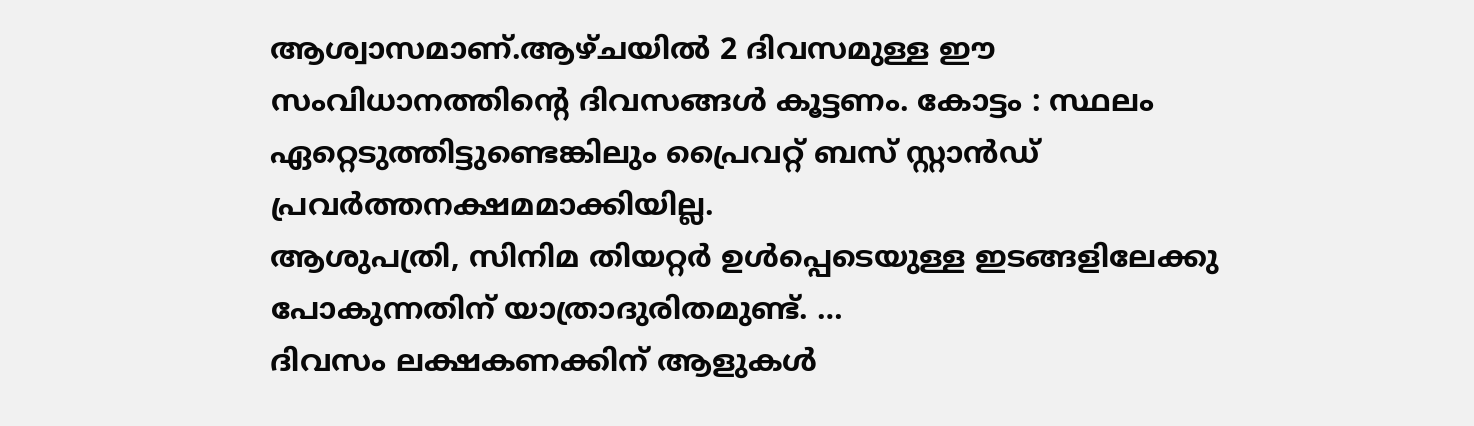ആശ്വാസമാണ്.ആഴ്ചയിൽ 2 ദിവസമുള്ള ഈ സംവിധാനത്തിന്റെ ദിവസങ്ങൾ കൂട്ടണം. കോട്ടം : സ്ഥലം ഏറ്റെടുത്തിട്ടുണ്ടെങ്കിലും പ്രൈവറ്റ് ബസ് സ്റ്റാൻഡ് പ്രവർത്തനക്ഷമമാക്കിയില്ല.
ആശുപത്രി, സിനിമ തിയറ്റർ ഉൾപ്പെടെയുള്ള ഇടങ്ങളിലേക്കു പോകുന്നതിന് യാത്രാദുരിതമുണ്ട്. …
ദിവസം ലക്ഷകണക്കിന് ആളുകൾ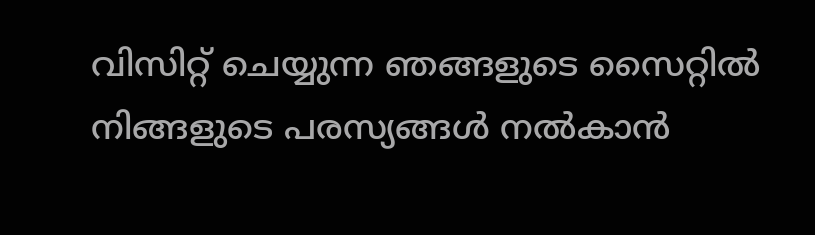വിസിറ്റ് ചെയ്യുന്ന ഞങ്ങളുടെ സൈറ്റിൽ നിങ്ങളുടെ പരസ്യങ്ങൾ നൽകാൻ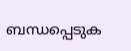ബന്ധപ്പെടുക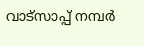വാട്സാപ്പ് നമ്പർ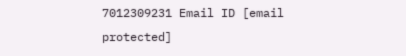7012309231 Email ID [email protected]